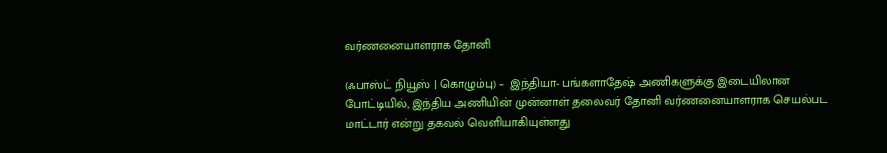வர்ணனையாளராக தோனி

(ஃபாஸ்ட் நியூஸ் | கொழும்பு) –  இந்தியா- பங்களாதேஷ் அணிகளுக்கு இடையிலான போட்டியில், இந்திய அணியின் முன்னாள் தலைவர் தோனி வர்ணனையாளராக செயல்பட மாட்டார் என்று தகவல் வெளியாகியுள்ளது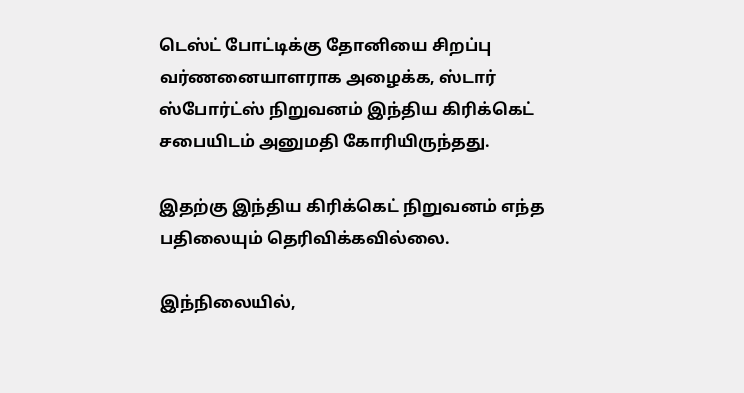டெஸ்ட் போட்டிக்கு தோனியை சிறப்பு வர்ணனையாளராக அழைக்க, ஸ்டார் ஸ்போர்ட்ஸ் நிறுவனம் இந்திய கிரிக்கெட் சபையிடம் அனுமதி கோரியிருந்தது.

இதற்கு இந்திய கிரிக்கெட் நிறுவனம் எந்த பதிலையும் தெரிவிக்கவில்லை.

இந்நிலையில்,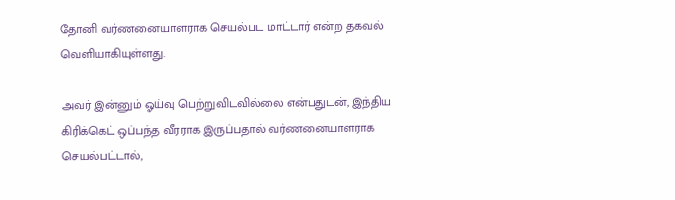தோனி வர்ணனையாளராக செயல்பட மாட்டார் என்ற தகவல் வெளியாகியுள்ளது.

அவர் இன்னும் ஓய்வு பெற்றுவிடவில்லை என்பதுடன், இந்திய கிரிக்கெட் ஒப்பந்த வீரராக இருப்பதால் வர்ணனையாளராக செயல்பட்டால்,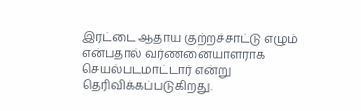இரட்டை ஆதாய குற்றச்சாட்டு எழும் என்பதால் வர்ணனையாளராக செயல்படமாட்டார் என்று தெரிவிக்கப்படுகிறது.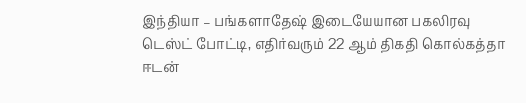இந்தியா – பங்களாதேஷ் இடையேயான பகலிரவு டெஸ்ட் போட்டி, எதிர்வரும் 22 ஆம் திகதி கொல்கத்தா ஈடன்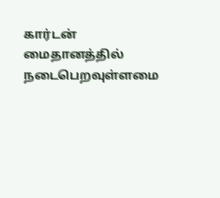கார்டன் மைதானத்தில் நடைபெறவுள்ளமை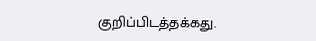குறிப்பிடத்தக்கது.